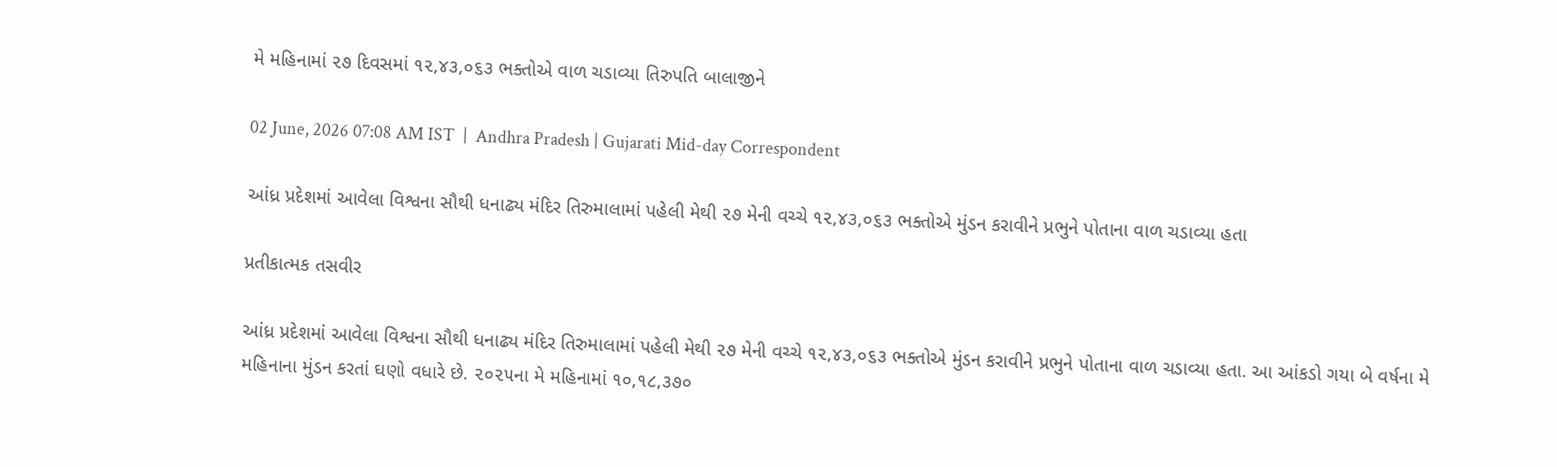મે મહિનામાં ૨૭ દિવસમાં ૧૨,૪૩,૦૬૩ ભક્તોએ વાળ ચડાવ્યા તિરુપતિ બાલાજીને

02 June, 2026 07:08 AM IST  |  Andhra Pradesh | Gujarati Mid-day Correspondent

આંધ્ર પ્રદેશમાં આવેલા વિશ્વના સૌથી ધનાઢ્ય મંદિર તિરુમાલામાં પહેલી મેથી ૨૭ મેની વચ્ચે ૧૨,૪૩,૦૬૩ ભક્તોએ મુંડન કરાવીને પ્રભુને પોતાના વાળ ચડાવ્યા હતા

પ્રતીકાત્મક તસવીર

આંધ્ર પ્રદેશમાં આવેલા વિશ્વના સૌથી ધનાઢ્ય મંદિર તિરુમાલામાં પહેલી મેથી ૨૭ મેની વચ્ચે ૧૨,૪૩,૦૬૩ ભક્તોએ મુંડન કરાવીને પ્રભુને પોતાના વાળ ચડાવ્યા હતા. આ આંકડો ગયા બે વર્ષના મે મહિનાના મુંડન કરતાં ઘણો વધારે છે. ૨૦૨૫ના મે મહિનામાં ૧૦,૧૮,૩૭૦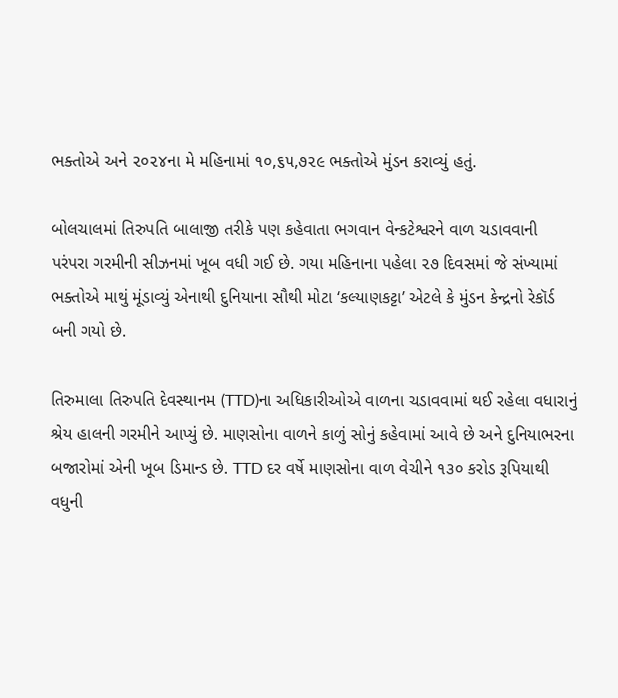ભક્તોએ અને ૨૦૨૪ના મે મહિનામાં ૧૦,૬૫,૭૨૯ ભક્તોએ મુંડન કરાવ્યું હતું.

બોલચાલમાં તિરુપતિ બાલાજી તરીકે પણ કહેવાતા ભગવાન વેન્કટેશ્વરને વાળ ચડાવવાની પરંપરા ગરમીની સીઝનમાં ખૂબ વધી ગઈ છે. ગયા મહિનાના પહેલા ૨૭ દિવસમાં જે સંખ્યામાં ભક્તોએ માથું મૂંડાવ્યું એનાથી દુનિયાના સૌથી મોટા ‘કલ્યાણકટ્ટા’ એટલે કે મુંડન કેન્દ્રનો રેકૉર્ડ બની ગયો છે.

તિરુમાલા તિરુપતિ દેવસ્થાનમ (TTD)ના અધિકારીઓએ વાળના ચડાવવામાં થઈ રહેલા વધારાનું શ્રેય હાલની ગરમીને આપ્યું છે. માણસોના વાળને કાળું સોનું કહેવામાં આવે છે અને દુનિયાભરના બજારોમાં એની ખૂબ ડિમાન્ડ છે. TTD દર વર્ષે માણસોના વાળ વેચીને ૧૩૦ કરોડ રૂપિયાથી વધુની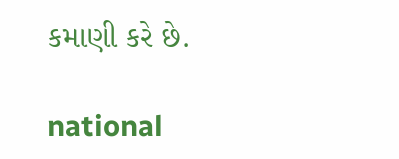કમાણી કરે છે.

national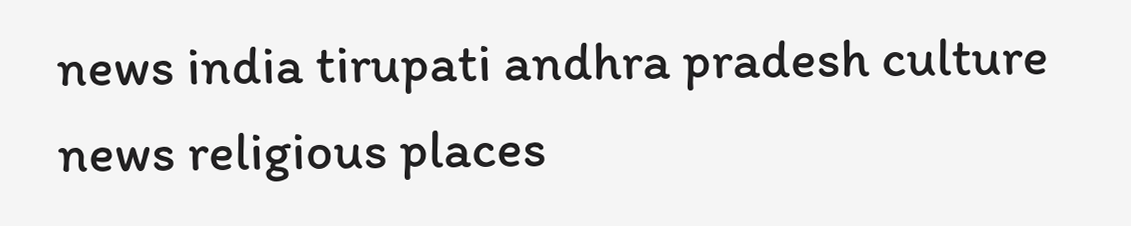news india tirupati andhra pradesh culture news religious places